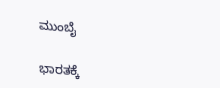ಮುಂಬೈ

ಭಾರತಕ್ಕೆ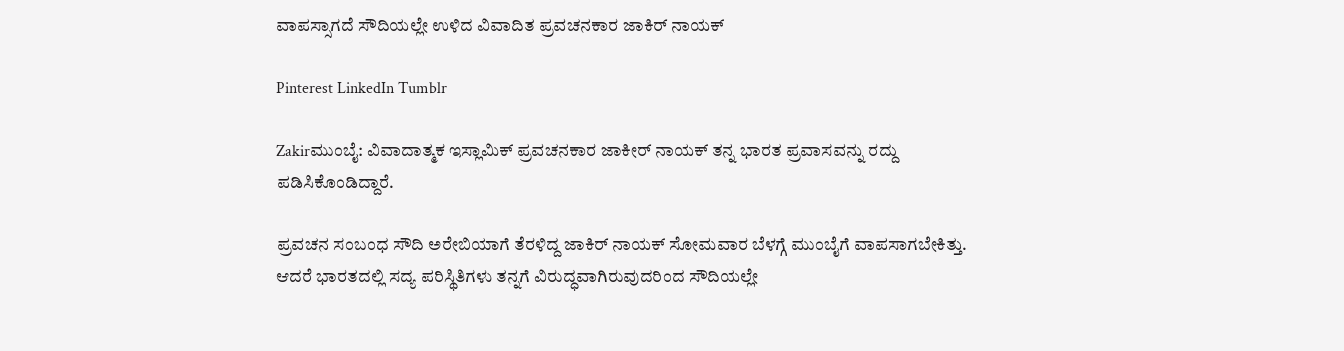ವಾಪಸ್ಸಾಗದೆ ಸೌದಿಯಲ್ಲೇ ಉಳಿದ ವಿವಾದಿತ ಪ್ರವಚನಕಾರ ಜಾಕಿರ್ ನಾಯಕ್

Pinterest LinkedIn Tumblr

Zakirಮುಂಬೈ: ವಿವಾದಾತ್ಮಕ ಇಸ್ಲಾಮಿಕ್ ಪ್ರವಚನಕಾರ ಜಾಕೀರ್ ನಾಯಕ್ ತನ್ನ ಭಾರತ ಪ್ರವಾಸವನ್ನು ರದ್ದು ಪಡಿಸಿಕೊಂಡಿದ್ದಾರೆ.

ಪ್ರವಚನ ಸಂಬಂಧ ಸೌದಿ ಅರೇಬಿಯಾಗೆ ತೆರಳಿದ್ದ ಜಾಕಿರ್ ನಾಯಕ್ ಸೋಮವಾರ ಬೆಳಗ್ಗೆ ಮುಂಬೈಗೆ ವಾಪಸಾಗಬೇಕಿತ್ತು. ಆದರೆ ಭಾರತದಲ್ಲಿ ಸದ್ಯ ಪರಿಸ್ಥಿತಿಗಳು ತನ್ನಗೆ ವಿರುದ್ಧವಾಗಿರುವುದರಿಂದ ಸೌದಿಯಲ್ಲೇ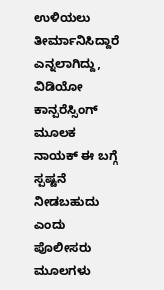ಉಳಿಯಲು ತೀರ್ಮಾನಿಸಿದ್ದಾರೆ ಎನ್ನಲಾಗಿದ್ದು, ವಿಡಿಯೋ ಕಾನ್ಪರೆಸ್ಸಿಂಗ್ ಮೂಲಕ ನಾಯಕ್ ಈ ಬಗ್ಗೆ ಸ್ಪಷ್ಟನೆ ನೀಡಬಹುದು ಎಂದು ಪೊಲೀಸರು ಮೂಲಗಳು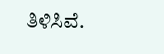ತಿಳಿಸಿವೆ.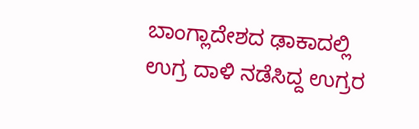ಬಾಂಗ್ಲಾದೇಶದ ಢಾಕಾದಲ್ಲಿ ಉಗ್ರ ದಾಳಿ ನಡೆಸಿದ್ದ ಉಗ್ರರ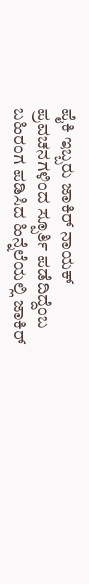ಪೈಕಿ ಇಬ್ಬರು ಜಾಕಿರ್ ನಾಯಕ್ ಪ್ರವಚನಗಳಿಂದ ಸ್ಪೂರ್ತಿ ಪಡೆದಿದ್ದೆಂಬ ಬಹಿರಂಗ ಪಡಿಸಿದ ಹಿನ್ನೆಲೆಯಲ್ಲಿ ಜಾಕಿರ್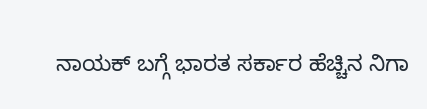ನಾಯಕ್ ಬಗ್ಗೆ ಭಾರತ ಸರ್ಕಾರ ಹೆಚ್ಚಿನ ನಿಗಾ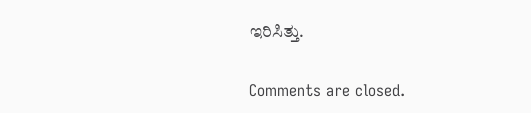ಇರಿಸಿತ್ತು.

Comments are closed.